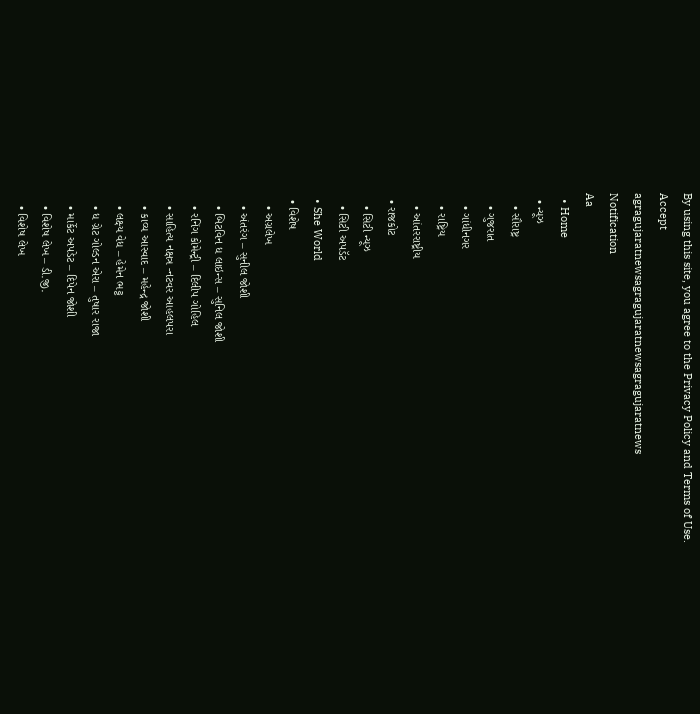By using this site, you agree to the Privacy Policy and Terms of Use.
Accept
agragujaratnewsagragujaratnewsagragujaratnews
Notification
Aa
  • Home
  • ન્યૂઝ
    • સૌરાષ્ટ્ર
    • ગુજરાત
    • ગાંધીનગર
    • રાષ્ટ્રિય
    • આંતરરાષ્ટ્રીય
  • રાજકોટ
    • સિટી ન્યૂઝ
    • સિટી અપડૅટ
  • She World
  • વિશેષ
    • અગ્રલેખ
    • અંતરંગ – સુનીલ જોશી
    • બિટવિન ધ લાઇન્સ – સુનિલ જોશી
    • રનિંગ કોમેન્ટ્રી – દિલીપ ગોહિલ
    • સાહિત્ય નક્ષત્ર -નટવર આહલપરા
    • કાવ્ય આસ્વાદ – મહેન્દ્ર જોશી
    • લક્ષ્ય વેધ – હેમેન ભટ્ટ
    • ધ ગ્રેટ ગોલ્ડન એરા – તુષાર રાજા
    • માર્કેટ અપડેટ – દિપેન જોશી
    • વિશેષ લેખ – ડી.જી.
    • વિશેષ લેખ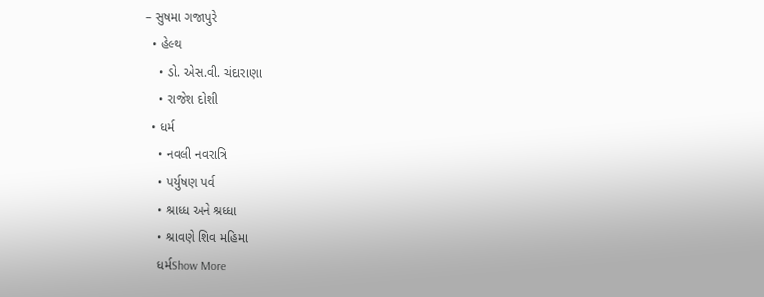– સુષમા ગજાપુરે
  • હેલ્થ
    • ડો. એસ.વી. ચંદારાણા
    • રાજેશ દોશી
  • ધર્મ
    • નવલી નવરાત્રિ
    • પર્યુષણ પર્વ
    • શ્રાધ્ધ અને શ્રધ્ધા
    • શ્રાવણે શિવ મહિમા
    ધર્મShow More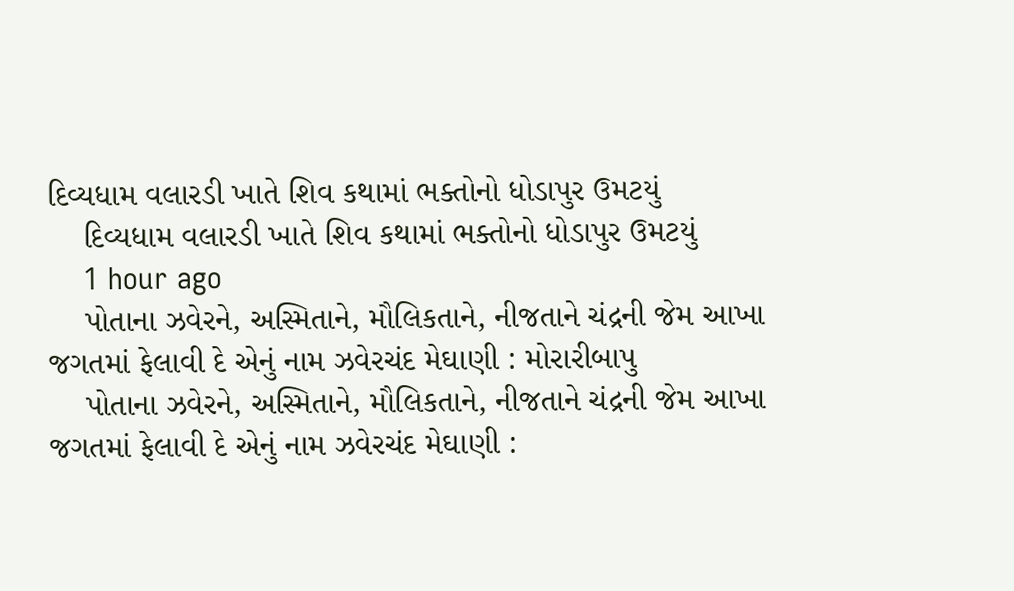દિવ્યધામ વલારડી ખાતે શિવ કથામાં ભક્તોનો ધોડાપુર ઉમટયું
    દિવ્યધામ વલારડી ખાતે શિવ કથામાં ભક્તોનો ધોડાપુર ઉમટયું
    1 hour ago
    પોતાના ઝવેરને, અસ્મિતાને, મૌલિકતાને, નીજતાને ચંદ્રની જેમ આખા જગતમાં ફેલાવી દે એનું નામ ઝવેરચંદ મેઘાણી : મોરારીબાપુ
    પોતાના ઝવેરને, અસ્મિતાને, મૌલિકતાને, નીજતાને ચંદ્રની જેમ આખા જગતમાં ફેલાવી દે એનું નામ ઝવેરચંદ મેઘાણી :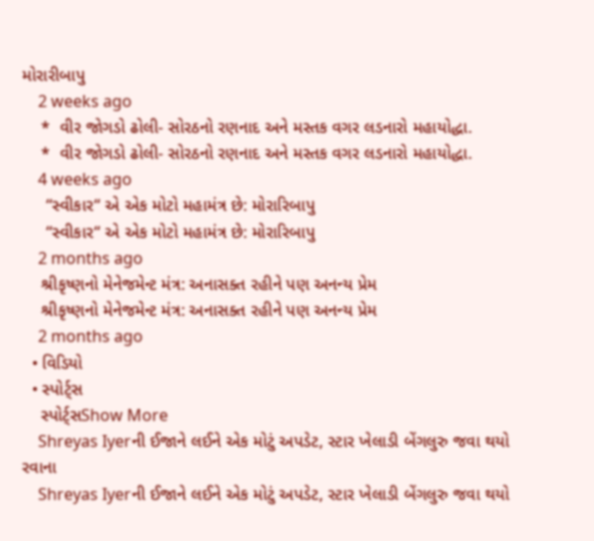મોરારીબાપુ
    2 weeks ago
    *  વીર જોગડો ઢોલી- સોરઠનો રણનાદ અને મસ્તક વગર લડનારો મહાયોદ્ધા.
    *  વીર જોગડો ઢોલી- સોરઠનો રણનાદ અને મસ્તક વગર લડનારો મહાયોદ્ધા.
    4 weeks ago
     “સ્વીકાર“ એ એક મોટો મહામંત્ર છે: મોરારિબાપુ
     “સ્વીકાર“ એ એક મોટો મહામંત્ર છે: મોરારિબાપુ
    2 months ago
    શ્રીકૃષ્ણનો મેનેજમેન્ટ મંત્ર: અનાસક્ત રહીને પણ અનન્ય પ્રેમ
    શ્રીકૃષ્ણનો મેનેજમેન્ટ મંત્ર: અનાસક્ત રહીને પણ અનન્ય પ્રેમ
    2 months ago
  • વિડિયો
  • સ્પોર્ટ્સ
    સ્પોર્ટ્સShow More
    Shreyas Iyerની ઈજાને લઈને એક મોટું અપડેટ, સ્ટાર ખેલાડી બેંગલુરુ જવા થયો રવાના
    Shreyas Iyerની ઈજાને લઈને એક મોટું અપડેટ, સ્ટાર ખેલાડી બેંગલુરુ જવા થયો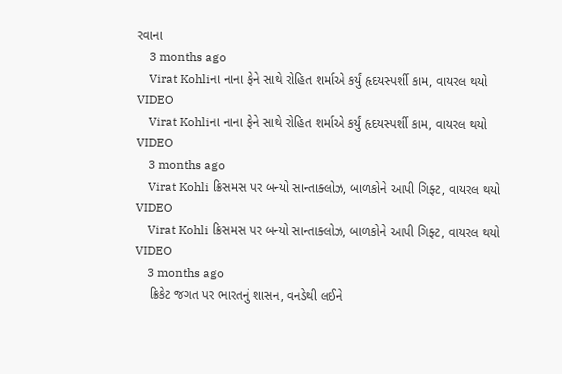રવાના
    3 months ago
    Virat Kohliના નાના ફેને સાથે રોહિત શર્માએ કર્યું હૃદયસ્પર્શી કામ, વાયરલ થયો VIDEO
    Virat Kohliના નાના ફેને સાથે રોહિત શર્માએ કર્યું હૃદયસ્પર્શી કામ, વાયરલ થયો VIDEO
    3 months ago
    Virat Kohli ક્રિસમસ પર બન્યો સાન્તાક્લોઝ, બાળકોને આપી ગિફ્ટ, વાયરલ થયો VIDEO
    Virat Kohli ક્રિસમસ પર બન્યો સાન્તાક્લોઝ, બાળકોને આપી ગિફ્ટ, વાયરલ થયો VIDEO
    3 months ago
    ક્રિકેટ જગત પર ભારતનું શાસન, વનડેથી લઈને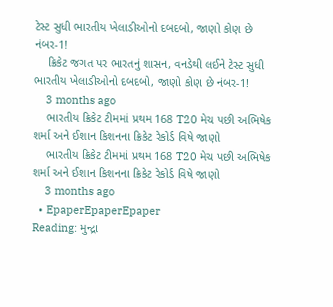ટેસ્ટ સુધી ભારતીય ખેલાડીઓનો દબદબો, જાણો કોણ છે નંબર-1!
    ક્રિકેટ જગત પર ભારતનું શાસન, વનડેથી લઈને ટેસ્ટ સુધી ભારતીય ખેલાડીઓનો દબદબો, જાણો કોણ છે નંબર-1!
    3 months ago
    ભારતીય ક્રિકેટ ટીમમાં પ્રથમ 168 T20 મેચ પછી અભિષેક શર્મા અને ઈશાન કિશનના ક્રિકેટ રેકોર્ડ વિષે જાણો
    ભારતીય ક્રિકેટ ટીમમાં પ્રથમ 168 T20 મેચ પછી અભિષેક શર્મા અને ઈશાન કિશનના ક્રિકેટ રેકોર્ડ વિષે જાણો
    3 months ago
  • EpaperEpaperEpaper
Reading: મુન્દ્રા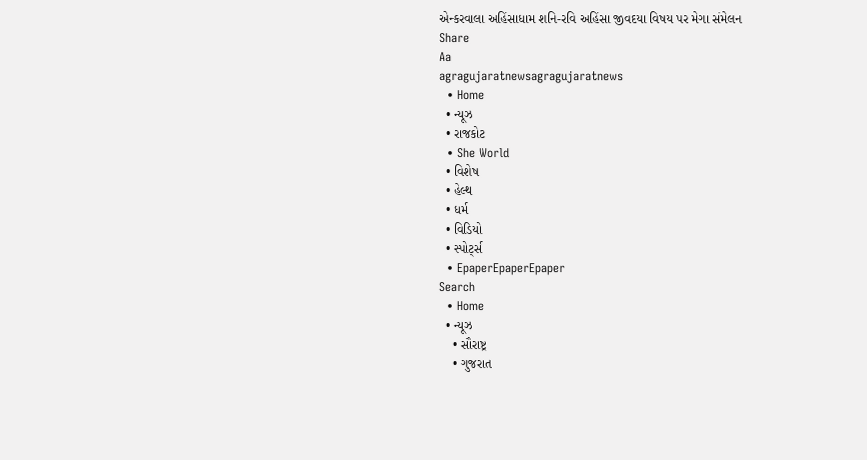એન્કરવાલા અહિંસાધામ શનિ-રવિ અહિંસા જીવદયા વિષય પર મેગા સંમેલન
Share
Aa
agragujaratnewsagragujaratnews
  • Home
  • ન્યૂઝ
  • રાજકોટ
  • She World
  • વિશેષ
  • હેલ્થ
  • ધર્મ
  • વિડિયો
  • સ્પોર્ટ્સ
  • EpaperEpaperEpaper
Search
  • Home
  • ન્યૂઝ
    • સૌરાષ્ટ્ર
    • ગુજરાત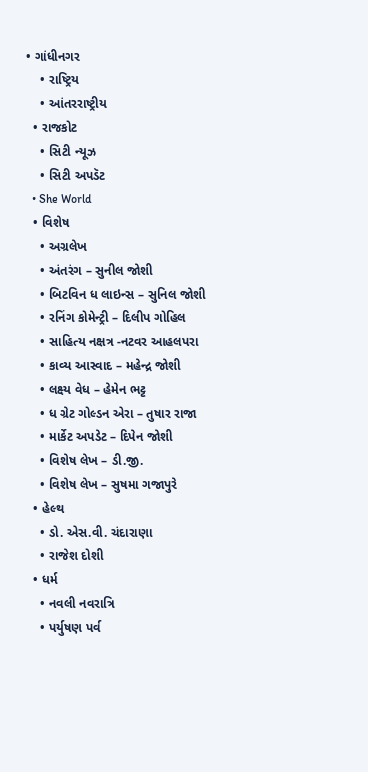• ગાંધીનગર
    • રાષ્ટ્રિય
    • આંતરરાષ્ટ્રીય
  • રાજકોટ
    • સિટી ન્યૂઝ
    • સિટી અપડૅટ
  • She World
  • વિશેષ
    • અગ્રલેખ
    • અંતરંગ – સુનીલ જોશી
    • બિટવિન ધ લાઇન્સ – સુનિલ જોશી
    • રનિંગ કોમેન્ટ્રી – દિલીપ ગોહિલ
    • સાહિત્ય નક્ષત્ર -નટવર આહલપરા
    • કાવ્ય આસ્વાદ – મહેન્દ્ર જોશી
    • લક્ષ્ય વેધ – હેમેન ભટ્ટ
    • ધ ગ્રેટ ગોલ્ડન એરા – તુષાર રાજા
    • માર્કેટ અપડેટ – દિપેન જોશી
    • વિશેષ લેખ – ડી.જી.
    • વિશેષ લેખ – સુષમા ગજાપુરે
  • હેલ્થ
    • ડો. એસ.વી. ચંદારાણા
    • રાજેશ દોશી
  • ધર્મ
    • નવલી નવરાત્રિ
    • પર્યુષણ પર્વ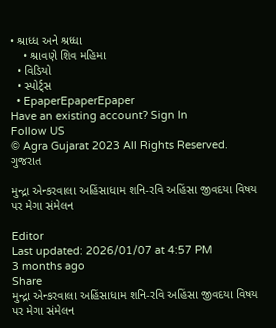• શ્રાધ્ધ અને શ્રધ્ધા
    • શ્રાવણે શિવ મહિમા
  • વિડિયો
  • સ્પોર્ટ્સ
  • EpaperEpaperEpaper
Have an existing account? Sign In
Follow US
© Agra Gujarat 2023 All Rights Reserved.
ગુજરાત

મુન્દ્રા એન્કરવાલા અહિંસાધામ શનિ-રવિ અહિંસા જીવદયા વિષય પર મેગા સંમેલન

Editor
Last updated: 2026/01/07 at 4:57 PM
3 months ago
Share
મુન્દ્રા એન્કરવાલા અહિંસાધામ શનિ-રવિ અહિંસા જીવદયા વિષય પર મેગા સંમેલન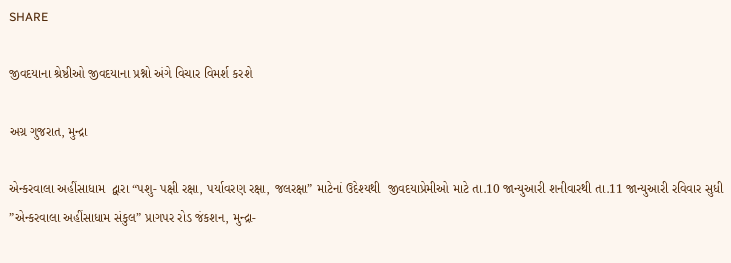SHARE

જીવદયાના શ્રેષ્ઠીઓ જીવદયાના પ્રશ્નો અંગે વિચાર વિમર્શ કરશે

અગ્ર ગુજરાત, મુન્દ્રા

એન્કરવાલા અહીંસાધામ  દ્વારા “પશુ- પક્ષી રક્ષા, પર્યાવરણ રક્ષા, જલરક્ષા” માટેનાં ઉદેશ્યથી  જીવદયાપ્રેમીઓ માટે તા.10 જાન્યુઆરી શનીવારથી તા.11 જાન્યુઆરી રવિવાર સુધી  ”એન્કરવાલા અહીંસાધામ સંકુલ” પ્રાગપર રોડ જંકશન, મુન્દ્રા-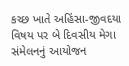કચ્છ ખાતે અહિંસા-જીવદયા વિષય પર બે દિવસીય મેગા સંમેલનનું આયોજન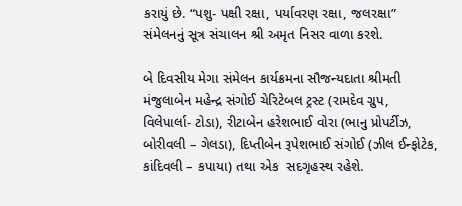કરાયું છે. “પશુ- પક્ષી રક્ષા, પર્યાવરણ રક્ષા, જલરક્ષા” સંમેલનનું સૂત્ર સંચાલન શ્રી અમૃત નિસર વાળા કરશે.

બે દિવસીય મેગા સંમેલન કાર્યક્રમના સૌજન્યદાતા શ્રીમતી મંજુલાબેન મહેન્દ્ર સંગોઈ ચેરિટેબલ ટ્રસ્ટ (રામદેવ ગ્રુપ, વિલેપાર્લા- ટોડા), રીટાબેન હરેશભાઈ વોરા (ભાનુ પ્રોપર્ટીઝ, બોરીવલી – ગેલડા), દિપ્તીબેન રૂપેશભાઈ સંગોઈ (ઝીલ ઈન્ફોટેક, કાંદિવલી – કપાયા) તથા એક  સદગૃહસ્થ રહેશે.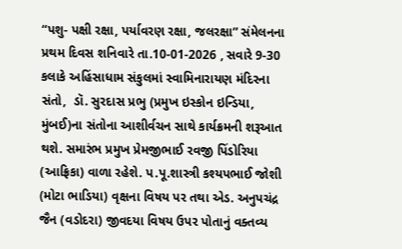“પશુ- પક્ષી રક્ષા, પર્યાવરણ રક્ષા, જલરક્ષા” સંમેલનના પ્રથમ દિવસ શનિવારે તા.10-01-2026 , સવારે 9-30 કલાકે અહિંસાધામ સંકુલમાં સ્વામિનારાયણ મંદિરના સંતો,  ડૉ. સુરદાસ પ્રભુ (પ્રમુખ ઇસ્કોન ઇન્ડિયા, મુંબઈ)ના સંતોના આશીર્વચન સાથે કાર્યક્રમની શરૂઆત થશે. સમારંભ પ્રમુખ પ્રેમજીભાઈ રવજી પિંડોરિયા (આફ્રિકા) વાળા રહેશે. પ.પૂ.શાસ્ત્રી કશ્યપભાઈ જોશી (મોટા ભાડિયા) વૃક્ષના વિષય પર તથા એડ. અનુપચંદ્ર જૈન (વડોદરા) જીવદયા વિષય ઉપર પોતાનું વક્તવ્ય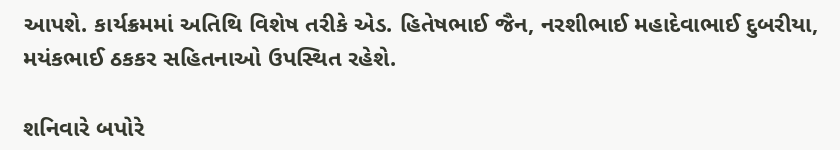આપશે. કાર્યક્રમમાં અતિથિ વિશેષ તરીકે એડ. હિતેષભાઈ જૈન, નરશીભાઈ મહાદેવાભાઈ દુબરીયા, મયંકભાઈ ઠકકર સહિતનાઓ ઉપસ્થિત રહેશે.

શનિવારે બપોરે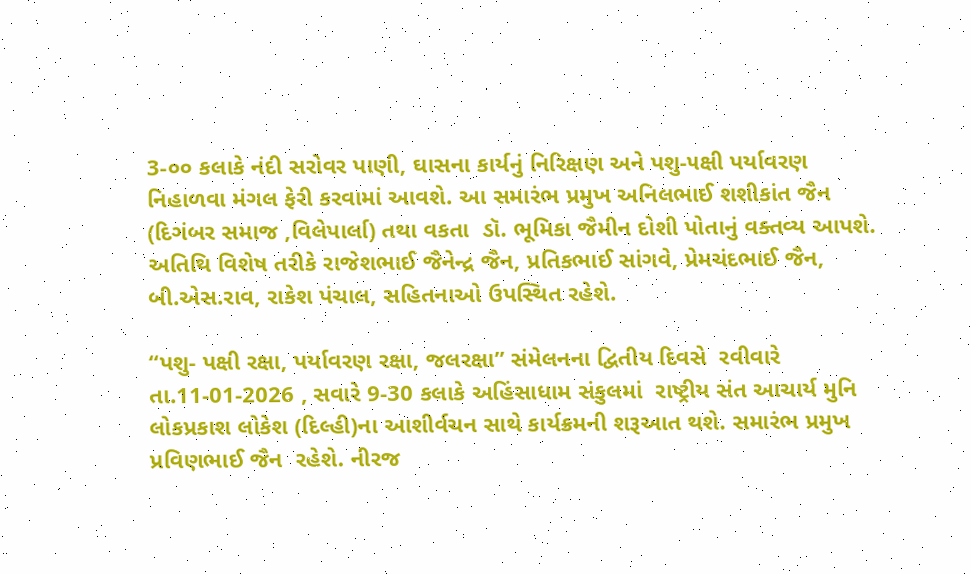3-૦૦ કલાકે નંદી સરોવર પાણી, ઘાસના કાર્યનું નિરિક્ષણ અને પશુ-૫ક્ષી પર્યાવરણ નિહાળવા મંગલ ફેરી કરવામાં આવશે. આ સમારંભ પ્રમુખ અનિલભાઈ શશીકાંત જૈન (દિગંબર સમાજ ,વિલેપાર્લા) તથા વકતા  ડૉ. ભૂમિકા જૈમીન દોશી પોતાનું વક્તવ્ય આપશે. અતિથિ વિશેષ તરીકે રાજેશભાઈ જૈનેન્દ્ર જૈન, પ્રતિકભાઈ સાંગવે, પ્રેમચંદભાઈ જૈન, બી.એસ.રાવ, રાકેશ પંચાલ, સહિતનાઓ ઉપસ્થિત રહેશે.

“પશુ- પક્ષી રક્ષા, પર્યાવરણ રક્ષા, જલરક્ષા” સંમેલનના દ્વિતીય દિવસે  રવીવારે તા.11-01-2026 , સવારે 9-30 કલાકે અહિંસાધામ સંકુલમાં  રાષ્ટ્રીય સંત આચાર્ય મુનિ લોકપ્રકાશ લોકેશ (દિલ્હી)ના આશીર્વચન સાથે કાર્યક્રમની શરૂઆત થશે. સમારંભ પ્રમુખ પ્રવિણભાઈ જૈન  રહેશે. નીરજ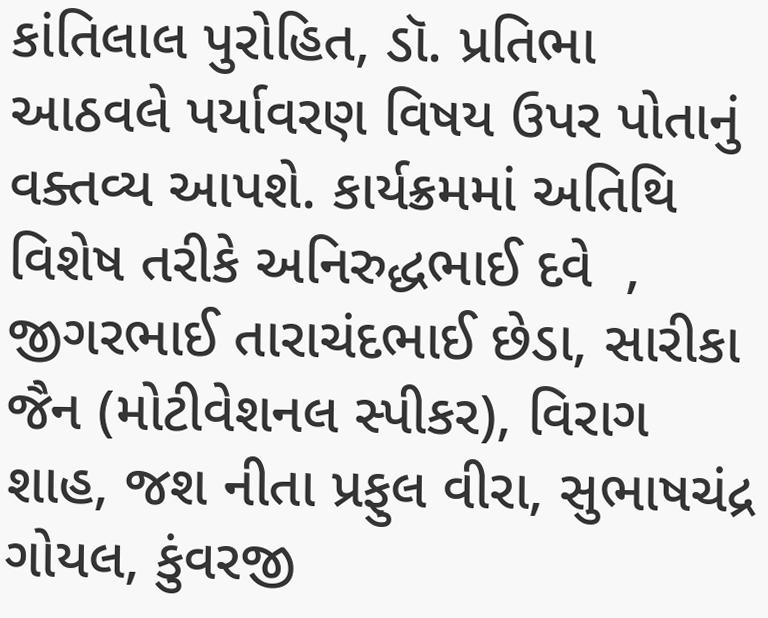કાંતિલાલ પુરોહિત, ડૉ. પ્રતિભા આઠવલે પર્યાવરણ વિષય ઉપર પોતાનું વક્તવ્ય આપશે. કાર્યક્રમમાં અતિથિ વિશેષ તરીકે અનિરુદ્ધભાઈ દવે  , જીગરભાઈ તારાચંદભાઈ છેડા, સારીકા જૈન (મોટીવેશનલ સ્પીકર), વિરાગ શાહ, જશ નીતા પ્રફુલ વીરા, સુભાષચંદ્ર ગોયલ, કુંવરજી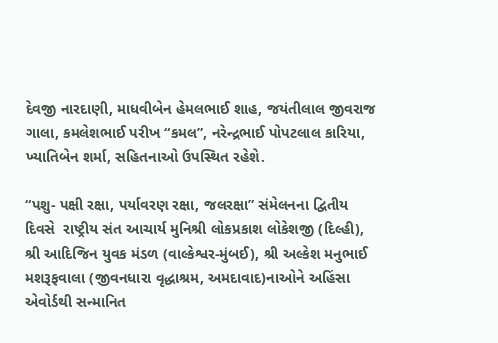દેવજી નારદાણી, માધવીબેન હેમલભાઈ શાહ, જયંતીલાલ જીવરાજ ગાલા, કમલેશભાઈ પરીખ “કમલ”, નરેન્દ્રભાઈ પોપટલાલ કારિયા, ખ્યાતિબેન શર્મા, સહિતનાઓ ઉપસ્થિત રહેશે.

“પશુ- પક્ષી રક્ષા, પર્યાવરણ રક્ષા, જલરક્ષા” સંમેલનના દ્વિતીય દિવસે  રાષ્ટ્રીય સંત આચાર્ય મુનિશ્રી લોકપ્રકાશ લોકેશજી (દિલ્હી), શ્રી આદિજિન યુવક મંડળ (વાલ્કેશ્વર-મુંબઈ), શ્રી અલ્કેશ મનુભાઈ મશરૂફવાલા (જીવનધારા વૃદ્ધાશ્રમ, અમદાવાદ)નાઓને અહિંસા એવોર્ડથી સન્માનિત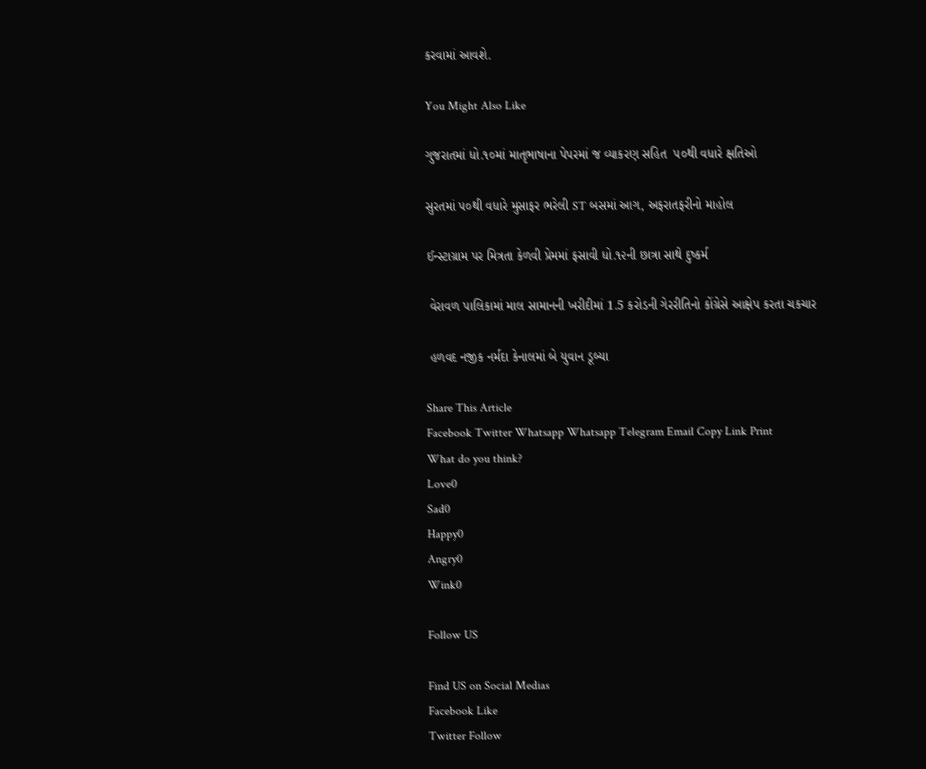કરવામાં આવશે.

You Might Also Like

ગુજરાતમાં ધો.૧૦માં માતૃભાષાના પેપરમાં જ વ્યાકરણ સહિત  ૫૦થી વધારે ક્ષતિઓ

સુરતમાં ૫૦થી વધારે મુસાફર ભરેલી ST બસમાં આગ, અફરાતફરીનો માહોલ

ઈન્સ્ટાગ્રામ પર મિત્રતા કેળવી પ્રેમમાં ફસાવી ધો.૧૨ની છાત્રા સાથે દુષ્કર્મ

 વેરાવળ પાલિકામાં માલ સામાનની ખરીદીમાં 1.5 કરોડની ગેરરીતિનો કોંગ્રેસે આક્ષેપ કરતા ચકચાર

 હળવદ નજીક નર્મદા કેનાલમાં બે યુવાન ડૂબ્યા

Share This Article
Facebook Twitter Whatsapp Whatsapp Telegram Email Copy Link Print
What do you think?
Love0
Sad0
Happy0
Angry0
Wink0

Follow US

Find US on Social Medias
Facebook Like
Twitter Follow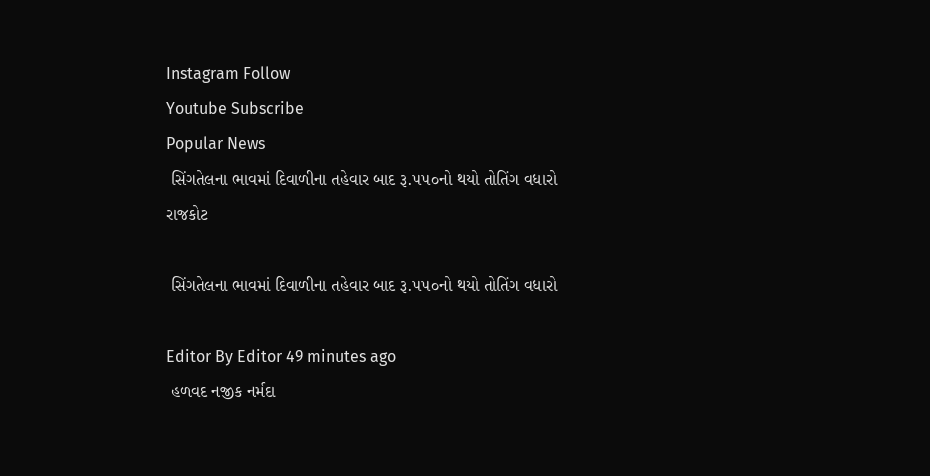Instagram Follow
Youtube Subscribe
Popular News
 સિંગતેલના ભાવમાં દિવાળીના તહેવાર બાદ રૂ.૫૫૦નો થયો તોતિંગ વધારો
રાજકોટ

 સિંગતેલના ભાવમાં દિવાળીના તહેવાર બાદ રૂ.૫૫૦નો થયો તોતિંગ વધારો

Editor By Editor 49 minutes ago
 હળવદ નજીક નર્મદા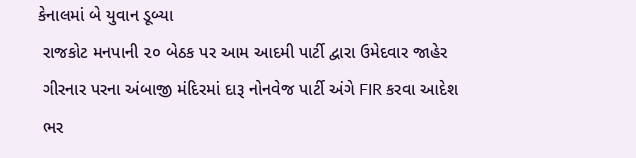કેનાલમાં બે યુવાન ડૂબ્યા
 રાજકોટ મનપાની ૨૦ બેઠક પર આમ આદમી પાર્ટી દ્વારા ઉમેદવાર જાહેર
 ગીરનાર પરના અંબાજી મંદિરમાં દારૂ નોનવેજ પાર્ટી અંગે FIR કરવા આદેશ
 ભર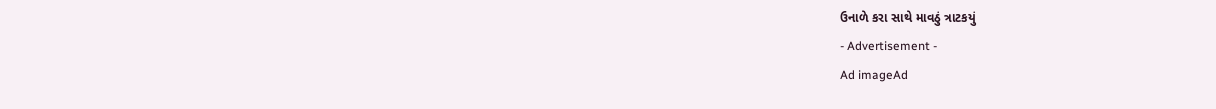ઉનાળે કરા સાથે માવઠું ત્રાટકયું
- Advertisement -
Ad imageAd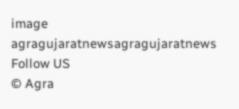image
agragujaratnewsagragujaratnews
Follow US
© Agra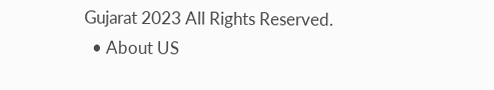Gujarat 2023 All Rights Reserved.
  • About US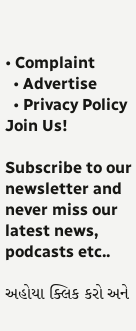• Complaint
  • Advertise
  • Privacy Policy
Join Us!

Subscribe to our newsletter and never miss our latest news, podcasts etc..

અહોયા ક્લિક કરો અને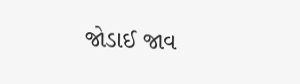જોડાઈ જાવ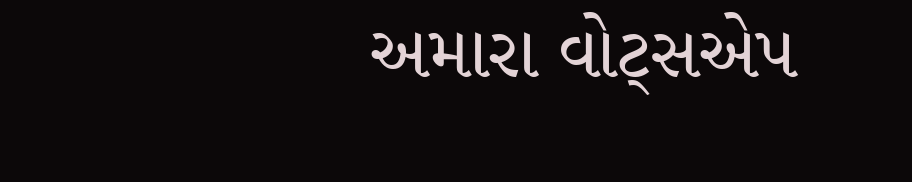અમારા વોટ્સએપ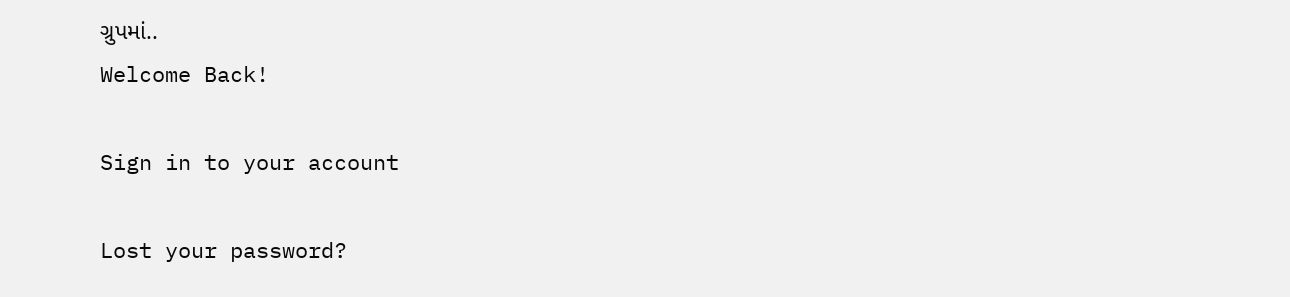ગ્રુપમાં..
Welcome Back!

Sign in to your account

Lost your password?